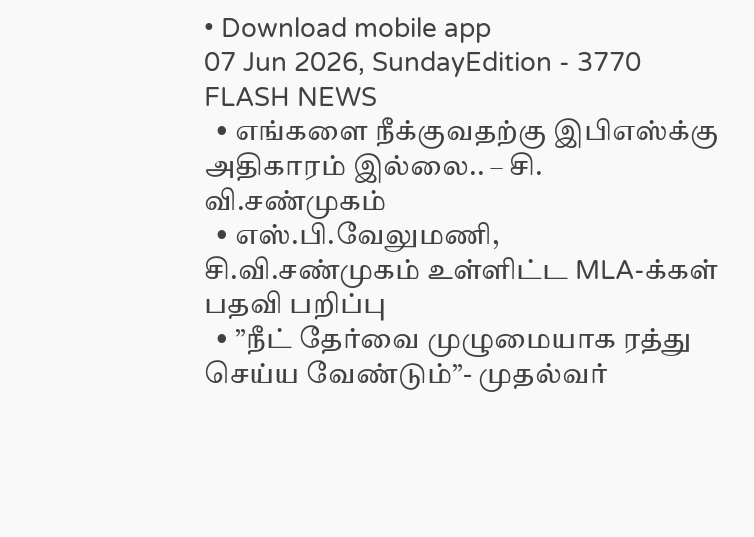• Download mobile app
07 Jun 2026, SundayEdition - 3770
FLASH NEWS
  • எங்களை நீக்குவதற்கு இபிஎஸ்க்கு அதிகாரம் இல்லை.. – சி. வி.சண்முகம்
  • எஸ்.பி.வேலுமணி, சி.வி.சண்முகம் உள்ளிட்ட MLA-க்கள் பதவி பறிப்பு
  • ”நீட் தேர்வை முழுமையாக ரத்து செய்ய வேண்டும்”- முதல்வர்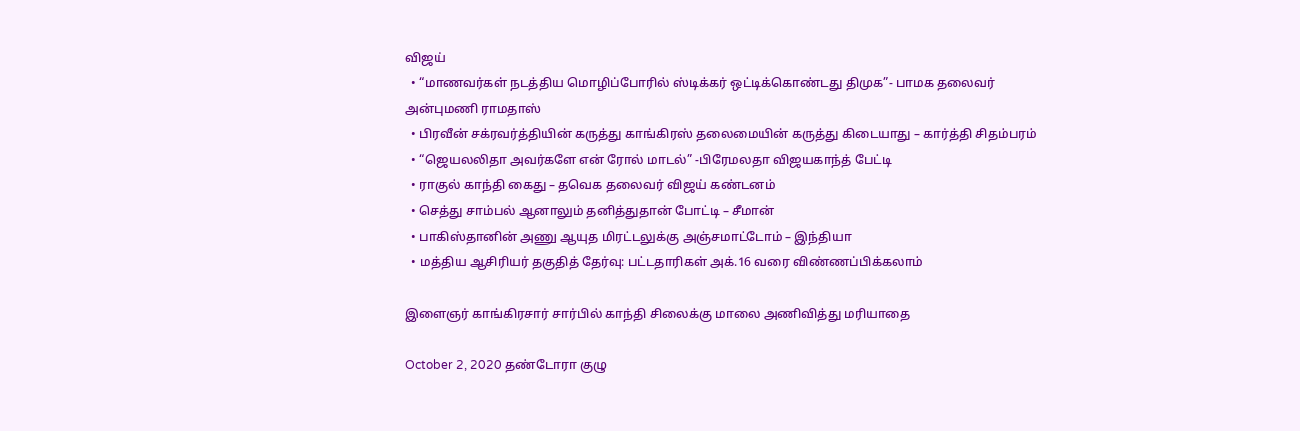விஜய்
  • “மாணவர்கள் நடத்திய மொழிப்போரில் ஸ்டிக்கர் ஒட்டிக்கொண்டது திமுக”- பாமக தலைவர் அன்புமணி ராமதாஸ்
  • பிரவீன் சக்ரவர்த்தியின் கருத்து காங்கிரஸ் தலைமையின் கருத்து கிடையாது – கார்த்தி சிதம்பரம்
  • “ஜெயலலிதா அவர்களே என் ரோல் மாடல்” -பிரேமலதா விஜயகாந்த் பேட்டி
  • ராகுல் காந்தி கைது – தவெக தலைவர் விஜய் கண்டனம்
  • செத்து சாம்பல் ஆனாலும் தனித்துதான் போட்டி – சீமான்
  • பாகிஸ்தானின் அணு ஆயுத மிரட்டலுக்கு அஞ்சமாட்டோம் – இந்தியா
  • மத்திய ஆசிரியர் தகுதித் தேர்வு: பட்டதாரிகள் அக்.16 வரை விண்ணப்பிக்கலாம்

இளைஞர் காங்கிரசார் சார்பில் காந்தி சிலைக்கு மாலை அணிவித்து மரியாதை

October 2, 2020 தண்டோரா குழு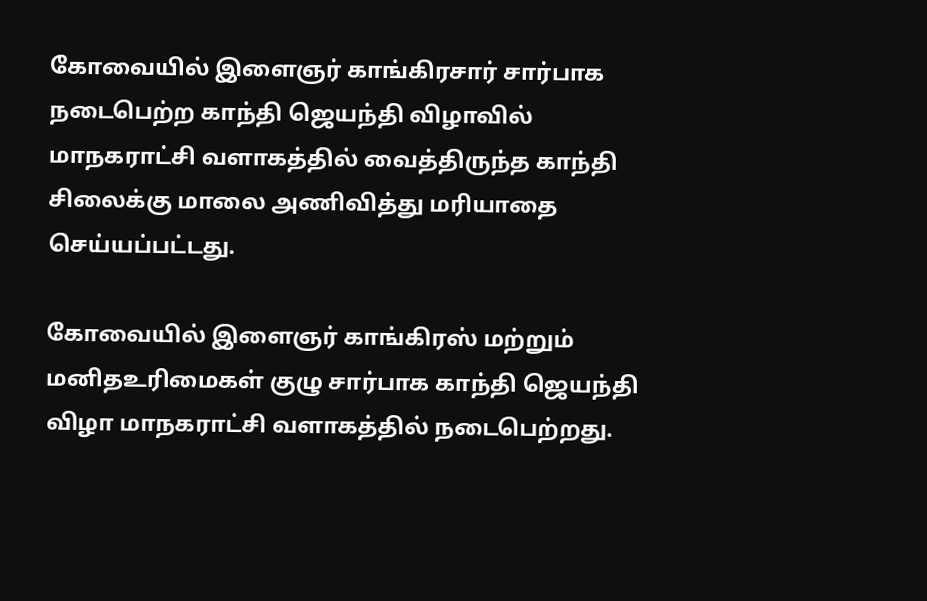கோவையில் இளைஞர் காங்கிரசார் சார்பாக நடைபெற்ற காந்தி ஜெயந்தி விழாவில் மாநகராட்சி வளாகத்தில் வைத்திருந்த காந்தி சிலைக்கு மாலை அணிவித்து மரியாதை செய்யப்பட்டது.

கோவையில் இளைஞர் காங்கிரஸ் மற்றும் மனிதஉரிமைகள் குழு சார்பாக காந்தி ஜெயந்தி விழா மாநகராட்சி வளாகத்தில் நடைபெற்றது.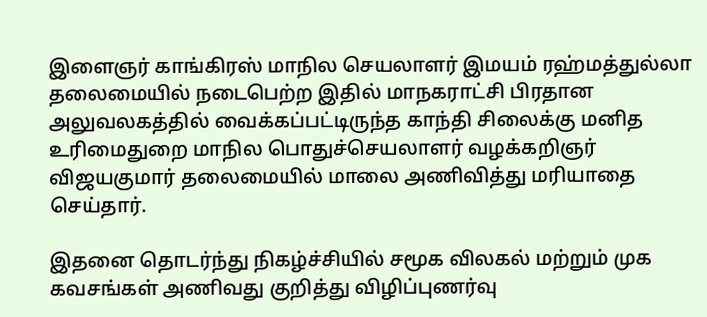இளைஞர் காங்கிரஸ் மாநில செயலாளர் இமயம் ரஹ்மத்துல்லா தலைமையில் நடைபெற்ற இதில் மாநகராட்சி பிரதான அலுவலகத்தில் வைக்கப்பட்டிருந்த காந்தி சிலைக்கு மனித உரிமைதுறை மாநில பொதுச்செயலாளர் வழக்கறிஞர் விஜயகுமார் தலைமையில் மாலை அணிவித்து மரியாதை செய்தார்.

இதனை தொடர்ந்து நிகழ்ச்சியில் சமூக விலகல் மற்றும் முக கவசங்கள் அணிவது குறித்து விழிப்புணர்வு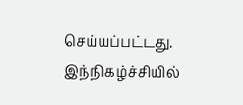செய்யப்பட்டது. இந்நிகழ்ச்சியில்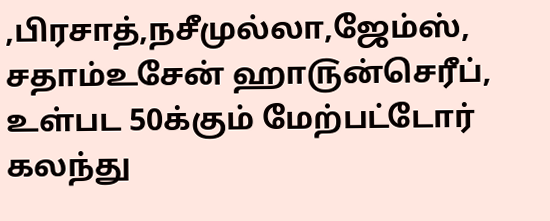,பிரசாத்,நசீமுல்லா,ஜேம்ஸ், சதாம்உசேன் ஹா௫ன்செரீப், உள்பட 50க்கும் மேற்பட்டோர் கலந்து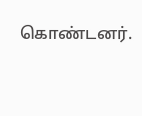கொண்டனர்.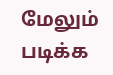மேலும் படிக்க